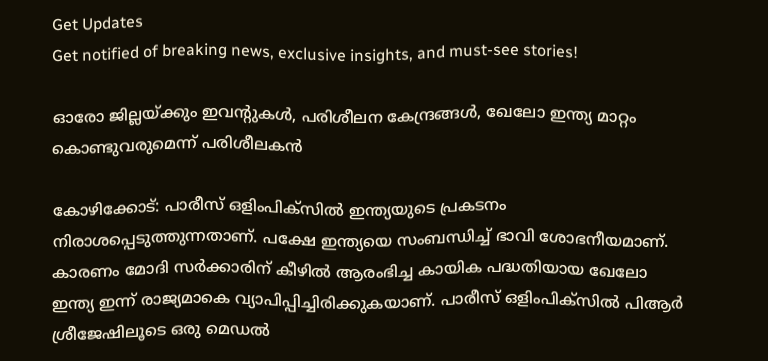Get Updates
Get notified of breaking news, exclusive insights, and must-see stories!

ഓരോ ജില്ലയ്ക്കും ഇവന്റുകള്‍, പരിശീലന കേന്ദ്രങ്ങള്‍, ഖേലോ ഇന്ത്യ മാറ്റം കൊണ്ടുവരുമെന്ന് പരിശീലകന്‍

കോഴിക്കോട്: പാരീസ് ഒളിംപിക്‌സില്‍ ഇന്ത്യയുടെ പ്രകടനം നിരാശപ്പെടുത്തുന്നതാണ്. പക്ഷേ ഇന്ത്യയെ സംബന്ധിച്ച് ഭാവി ശോഭനീയമാണ്. കാരണം മോദി സര്‍ക്കാരിന് കീഴില്‍ ആരംഭിച്ച കായിക പദ്ധതിയായ ഖേലോ ഇന്ത്യ ഇന്ന് രാജ്യമാകെ വ്യാപിപ്പിച്ചിരിക്കുകയാണ്. പാരീസ് ഒളിംപിക്‌സില്‍ പിആര്‍ ശ്രീജേഷിലൂടെ ഒരു മെഡല്‍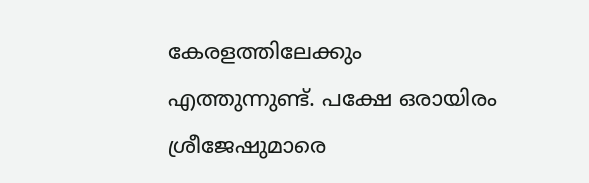കേരളത്തിലേക്കും എത്തുന്നുണ്ട്. പക്ഷേ ഒരായിരം ശ്രീജേഷുമാരെ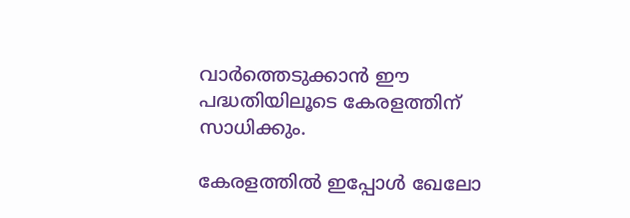വാര്‍ത്തെടുക്കാന്‍ ഈ പദ്ധതിയിലൂടെ കേരളത്തിന് സാധിക്കും.

കേരളത്തില്‍ ഇപ്പോള്‍ ഖേലോ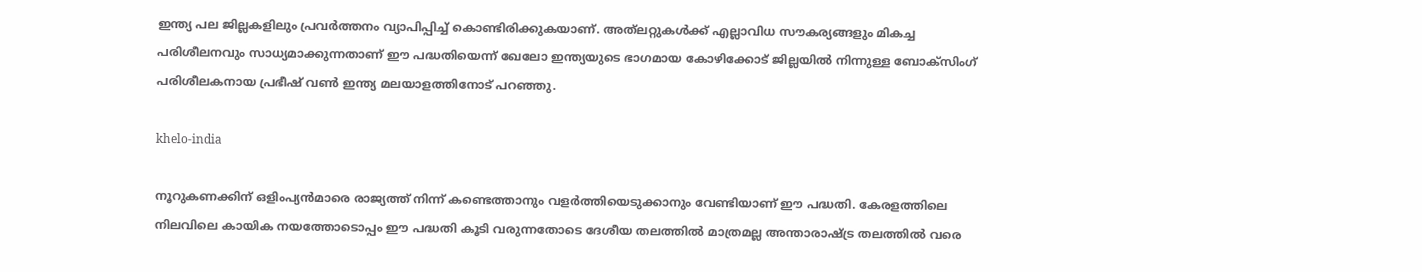ഇന്ത്യ പല ജില്ലകളിലും പ്രവര്‍ത്തനം വ്യാപിപ്പിച്ച് കൊണ്ടിരിക്കുകയാണ്. അത്‌ലറ്റുകള്‍ക്ക് എല്ലാവിധ സൗകര്യങ്ങളും മികച്ച പരിശീലനവും സാധ്യമാക്കുന്നതാണ് ഈ പദ്ധതിയെന്ന് ഖേലോ ഇന്ത്യയുടെ ഭാഗമായ കോഴിക്കോട് ജില്ലയില്‍ നിന്നുള്ള ബോക്‌സിംഗ് പരിശീലകനായ പ്രഭീഷ് വണ്‍ ഇന്ത്യ മലയാളത്തിനോട് പറഞ്ഞു.

khelo-india

നൂറുകണക്കിന് ഒളിംപ്യന്‍മാരെ രാജ്യത്ത് നിന്ന് കണ്ടെത്താനും വളര്‍ത്തിയെടുക്കാനും വേണ്ടിയാണ് ഈ പദ്ധതി. കേരളത്തിലെ നിലവിലെ കായിക നയത്തോടൊപ്പം ഈ പദ്ധതി കൂടി വരുന്നതോടെ ദേശീയ തലത്തില്‍ മാത്രമല്ല അന്താരാഷ്ട്ര തലത്തില്‍ വരെ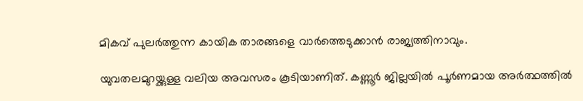മികവ് പുലര്‍ത്തുന്ന കായിക താരങ്ങളെ വാര്‍ത്തെടുക്കാന്‍ രാജ്യത്തിനാവും.

യുവതലമുറയ്ക്കുള്ള വലിയ അവസരം കൂടിയാണിത്. കണ്ണൂര്‍ ജില്ലയില്‍ പൂര്‍ണമായ അര്‍ത്ഥത്തില്‍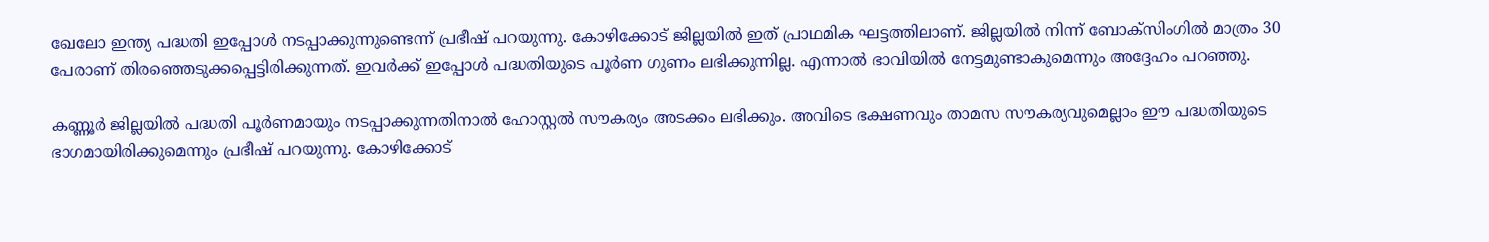ഖേലോ ഇന്ത്യ പദ്ധതി ഇപ്പോള്‍ നടപ്പാക്കുന്നുണ്ടെന്ന് പ്രഭീഷ് പറയുന്നു. കോഴിക്കോട് ജില്ലയില്‍ ഇത് പ്രാഥമിക ഘട്ടത്തിലാണ്. ജില്ലയില്‍ നിന്ന് ബോക്‌സിംഗില്‍ മാത്രം 30 പേരാണ് തിരഞ്ഞെടുക്കപ്പെട്ടിരിക്കുന്നത്. ഇവര്‍ക്ക് ഇപ്പോള്‍ പദ്ധതിയുടെ പൂര്‍ണ ഗുണം ലഭിക്കുന്നില്ല. എന്നാല്‍ ഭാവിയില്‍ നേട്ടമുണ്ടാകുമെന്നും അദ്ദേഹം പറഞ്ഞു.

കണ്ണൂര്‍ ജില്ലയില്‍ പദ്ധതി പൂര്‍ണമായും നടപ്പാക്കുന്നതിനാല്‍ ഹോസ്റ്റല്‍ സൗകര്യം അടക്കം ലഭിക്കും. അവിടെ ഭക്ഷണവും താമസ സൗകര്യവുമെല്ലാം ഈ പദ്ധതിയുടെ ഭാഗമായിരിക്കുമെന്നും പ്രഭീഷ് പറയുന്നു. കോഴിക്കോട്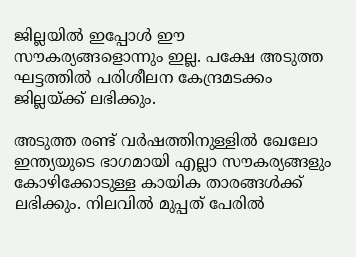ജില്ലയില്‍ ഇപ്പോള്‍ ഈ സൗകര്യങ്ങളൊന്നും ഇല്ല. പക്ഷേ അടുത്ത ഘട്ടത്തില്‍ പരിശീലന കേന്ദ്രമടക്കം ജില്ലയ്ക്ക് ലഭിക്കും.

അടുത്ത രണ്ട് വര്‍ഷത്തിനുള്ളില്‍ ഖേലോ ഇന്ത്യയുടെ ഭാഗമായി എല്ലാ സൗകര്യങ്ങളും കോഴിക്കോടുള്ള കായിക താരങ്ങള്‍ക്ക് ലഭിക്കും. നിലവില്‍ മുപ്പത് പേരില്‍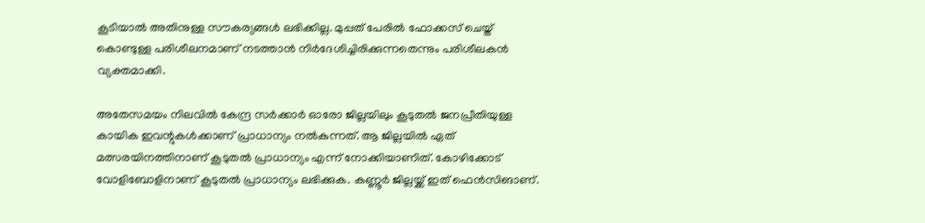കൂടിയാല്‍ അതിനുള്ള സൗകര്യങ്ങള്‍ ലഭിക്കില്ല. മുപ്പത് പേരില്‍ ഫോക്കസ് ചെയ്ത് കൊണ്ടുള്ള പരിശീലനമാണ് നടത്താന്‍ നിര്‍ദേശിച്ചിരിക്കുന്നതെന്നും പരിശീലകന്‍ വ്യക്തമാക്കി.

അതേസമയം നിലവില്‍ കേന്ദ്ര സര്‍ക്കാര്‍ ഓരോ ജില്ലയിലും കൂടുതല്‍ ജനപ്രീതിയുള്ള കായിക ഇവന്റുകള്‍ക്കാണ് പ്രാധാന്യം നല്‍കുന്നത്. ആ ജില്ലയില്‍ ഏത് മത്സരയിനത്തിനാണ് കൂടുതല്‍ പ്രാധാന്യം എന്ന് നോക്കിയാണിത്. കോഴിക്കോട് വോളിബോളിനാണ് കൂടുതല്‍ പ്രാധാന്യം ലഭിക്കുക. കണ്ണൂര്‍ ജില്ലയ്ക്ക് ഇത് ഫെന്‍സിങാണ്.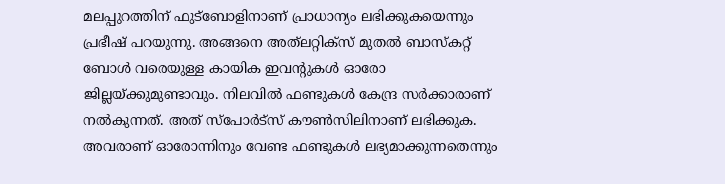മലപ്പുറത്തിന് ഫുട്‌ബോളിനാണ് പ്രാധാന്യം ലഭിക്കുകയെന്നും പ്രഭീഷ് പറയുന്നു. അങ്ങനെ അത്‌ലറ്റിക്‌സ് മുതല്‍ ബാസ്‌കറ്റ് ബോള്‍ വരെയുള്ള കായിക ഇവന്റുകള്‍ ഓരോ ജില്ലയ്ക്കുമുണ്ടാവും. നിലവില്‍ ഫണ്ടുകള്‍ കേന്ദ്ര സര്‍ക്കാരാണ് നല്‍കുന്നത്. അത് സ്‌പോര്‍ട്‌സ് കൗണ്‍സിലിനാണ് ലഭിക്കുക. അവരാണ് ഓരോന്നിനും വേണ്ട ഫണ്ടുകള്‍ ലഭ്യമാക്കുന്നതെന്നും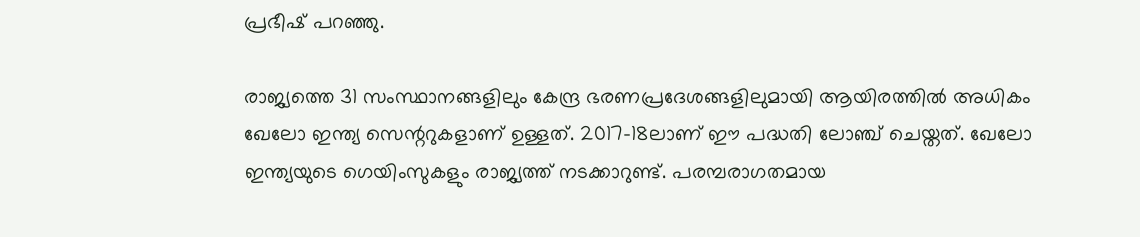പ്രഭീഷ് പറഞ്ഞു.

രാജ്യത്തെ 31 സംസ്ഥാനങ്ങളിലും കേന്ദ്ര ഭരണപ്രദേശങ്ങളിലുമായി ആയിരത്തില്‍ അധികം ഖേലോ ഇന്ത്യ സെന്ററുകളാണ് ഉള്ളത്. 2017-18ലാണ് ഈ പദ്ധതി ലോഞ്ച് ചെയ്തത്. ഖേലോ ഇന്ത്യയുടെ ഗെയിംസുകളും രാജ്യത്ത് നടക്കാറുണ്ട്. പരമ്പരാഗതമായ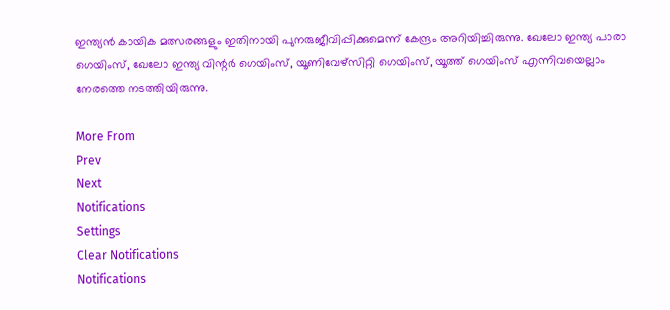ഇന്ത്യന്‍ കായിക മത്സരങ്ങളും ഇതിനായി പുനരുജീവിപ്പിക്കുമെന്ന് കേന്ദ്രം അറിയിച്ചിരുന്നു. ഖേലോ ഇന്ത്യ പാരാ ഗെയിംസ്, ഖേലോ ഇന്ത്യ വിന്റര്‍ ഗെയിംസ്, യൂണിവേഴ്‌സിറ്റി ഗെയിംസ്, യൂത്ത് ഗെയിംസ് എന്നിവയെല്ലാം നേരത്തെ നടത്തിയിരുന്നു.

More From
Prev
Next
Notifications
Settings
Clear Notifications
Notifications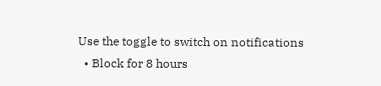Use the toggle to switch on notifications
  • Block for 8 hours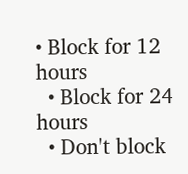• Block for 12 hours
  • Block for 24 hours
  • Don't block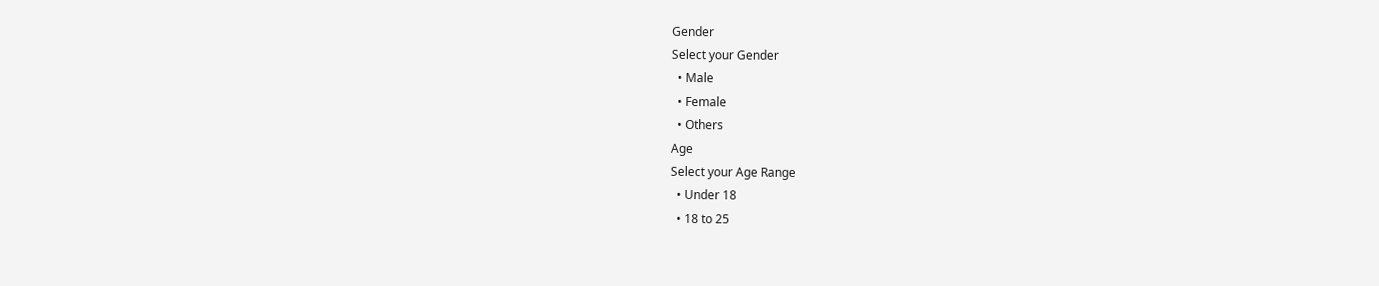Gender
Select your Gender
  • Male
  • Female
  • Others
Age
Select your Age Range
  • Under 18
  • 18 to 25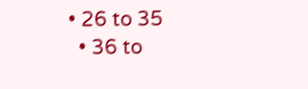• 26 to 35
  • 36 to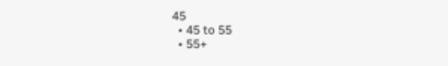45
  • 45 to 55
  • 55+